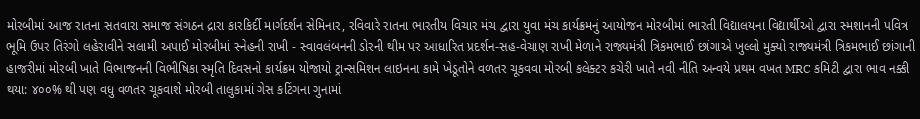મોરબીમાં આજ રાતના સતવારા સમાજ સંગઠન દ્રારા કારકિર્દી માર્ગદર્શન સેમિનાર, રવિવારે રાતના ભારતીય વિચાર મંચ દ્વારા યુવા મંચ કાર્યક્રમનું આયોજન મોરબીમાં ભારતી વિદ્યાલયના વિદ્યાર્થીઓ દ્વારા સ્મશાનની પવિત્ર ભૂમિ ઉપર તિરંગો લહેરાવીને સલામી અપાઈ મોરબીમાં સ્નેહની રાખી - સ્વાવલંબનની ડોરની થીમ પર આધારિત પ્રદર્શન-સહ-વેચાણ રાખી મેળાને રાજ્યમંત્રી ત્રિકમભાઈ છાંગાએ ખુલ્લો મુક્યો રાજ્યમંત્રી ત્રિકમભાઈ છાંગાની હાજરીમાં મોરબી ખાતે વિભાજનની વિભીષિકા સ્મૃતિ દિવસનો કાર્યક્રમ યોજાયો ટ્રાન્સમિશન લાઇનના કામે ખેડૂતોને વળતર ચૂકવવા મોરબી કલેક્ટર કચેરી ખાતે નવી નીતિ અન્વયે પ્રથમ વખત MRC કમિટી દ્વારા ભાવ નક્કી થયા: ૪૦૦% થી પણ વધુ વળતર ચૂકવાશે મોરબી તાલુકામાં ગેસ કટિંગના ગુનામાં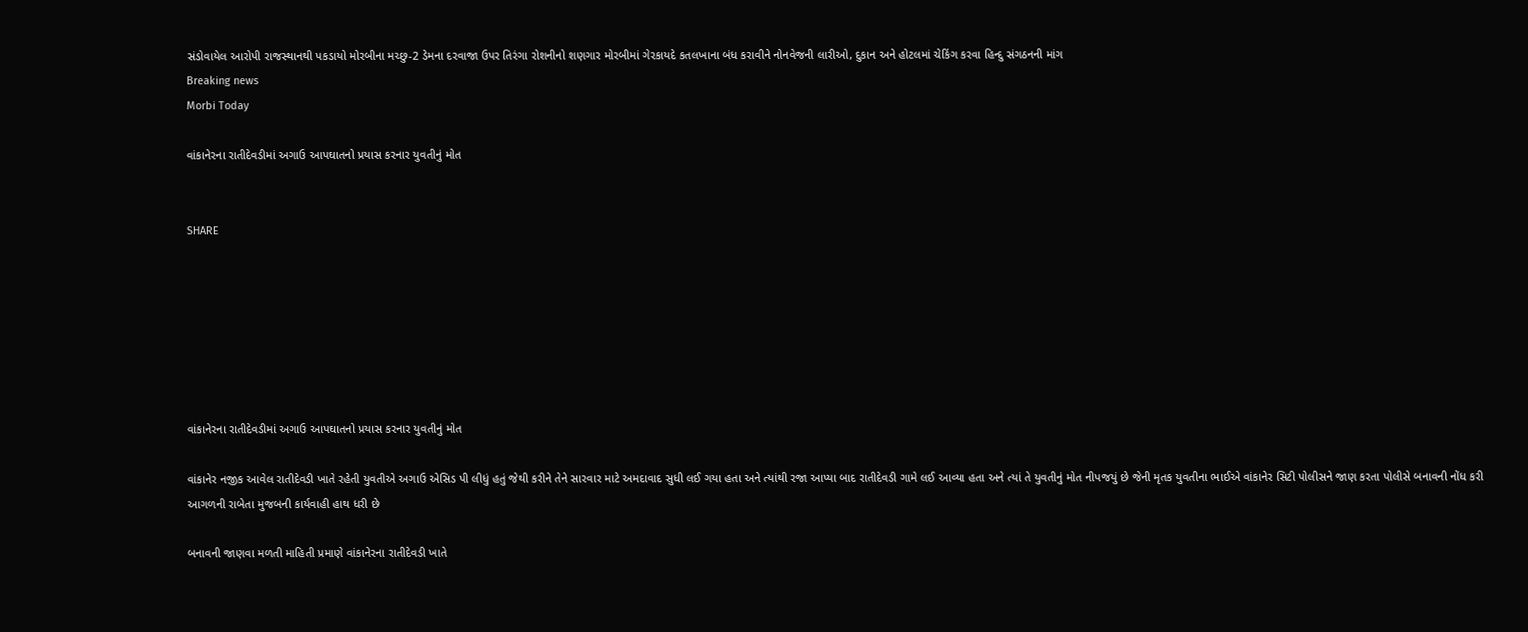સંડોવાયેલ આરોપી રાજસ્થાનથી પકડાયો મોરબીના મચ્છુ-2 ડેમના દરવાજા ઉપર તિરંગા રોશનીનો શણગાર મોરબીમાં ગેરકાયદે કતલખાના બંધ કરાવીને નોનવેજની લારીઓ, દુકાન અને હોટલમાં ચેકિંગ કરવા હિન્દુ સંગઠનની માંગ
Breaking news
Morbi Today

વાંકાનેરના રાતીદેવડીમાં અગાઉ આપઘાતનો પ્રયાસ કરનાર યુવતીનું મોત


SHARE







વાંકાનેરના રાતીદેવડીમાં અગાઉ આપઘાતનો પ્રયાસ કરનાર યુવતીનું મોત

વાંકાનેર નજીક આવેલ રાતીદેવડી ખાતે રહેતી યુવતીએ અગાઉ એસિડ પી લીધું હતું જેથી કરીને તેને સારવાર માટે અમદાવાદ સુધી લઈ ગયા હતા અને ત્યાંથી રજા આપ્યા બાદ રાતીદેવડી ગામે લઈ આવ્યા હતા અને ત્યાં તે યુવતીનું મોત નીપજયું છે જેની મૃતક યુવતીના ભાઈએ વાંકાનેર સિટી પોલીસને જાણ કરતા પોલીસે બનાવની નોંધ કરી આગળની રાબેતા મુજબની કાર્યવાહી હાથ ધરી છે

બનાવની જાણવા મળતી માહિતી પ્રમાણે વાંકાનેરના રાતીદેવડી ખાતે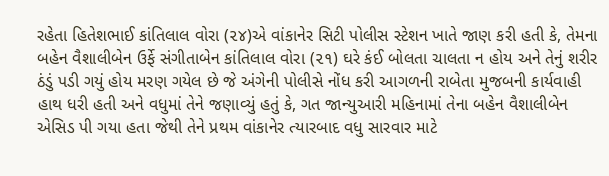રહેતા હિતેશભાઈ કાંતિલાલ વોરા (૨૪)એ વાંકાનેર સિટી પોલીસ સ્ટેશન ખાતે જાણ કરી હતી કે, તેમના બહેન વૈશાલીબેન ઉર્ફે સંગીતાબેન કાંતિલાલ વોરા (૨૧) ઘરે કંઈ બોલતા ચાલતા ન હોય અને તેનું શરીર ઠંડું પડી ગયું હોય મરણ ગયેલ છે જે અંગેની પોલીસે નોંધ કરી આગળની રાબેતા મુજબની કાર્યવાહી હાથ ધરી હતી અને વધુમાં તેને જણાવ્યું હતું કે, ગત જાન્યુઆરી મહિનામાં તેના બહેન વૈશાલીબેન એસિડ પી ગયા હતા જેથી તેને પ્રથમ વાંકાનેર ત્યારબાદ વધુ સારવાર માટે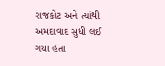રાજકોટ અને ત્યાંથી અમદાવાદ સુધી લઈ ગયા હતા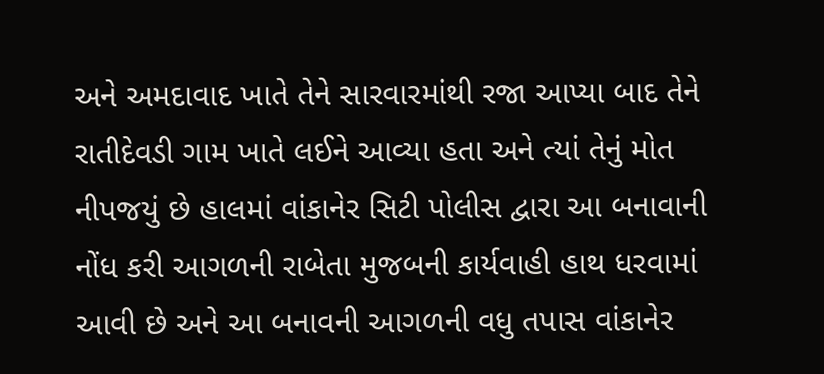અને અમદાવાદ ખાતે તેને સારવારમાંથી રજા આપ્યા બાદ તેને રાતીદેવડી ગામ ખાતે લઈને આવ્યા હતા અને ત્યાં તેનું મોત નીપજયું છે હાલમાં વાંકાનેર સિટી પોલીસ દ્વારા આ બનાવાની નોંધ કરી આગળની રાબેતા મુજબની કાર્યવાહી હાથ ધરવામાં આવી છે અને આ બનાવની આગળની વધુ તપાસ વાંકાનેર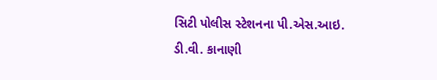સિટી પોલીસ સ્ટેશનના પી.એસ.આઇ. ડી.વી. કાનાણી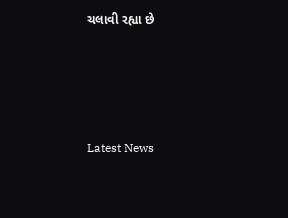ચલાવી રહ્યા છે






Latest News